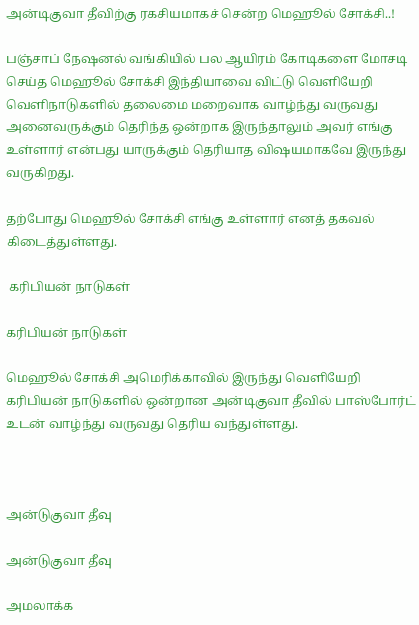அன்டிகுவா தீவிற்கு ரகசியமாகச் சென்ற மெஹூல் சோக்சி..!

பஞ்சாப் நேஷனல் வங்கியில் பல ஆயிரம் கோடிகளை மோசடி செய்த மெஹூல் சோக்சி இந்தியாவை விட்டு வெளியேறி வெளிநாடுகளில் தலைமை மறைவாக வாழ்ந்து வருவது அனைவருக்கும் தெரிந்த ஒன்றாக இருந்தாலும் அவர் எங்கு உள்ளார் என்பது யாருக்கும் தெரியாத விஷயமாகவே இருந்து வருகிறது.

தற்போது மெஹூல் சோக்சி எங்கு உள்ளார் எனத் தகவல் கிடைத்துள்ளது.

 கரிபியன் நாடுகள்

கரிபியன் நாடுகள்

மெஹூல் சோக்சி அமெரிக்காவில் இருந்து வெளியேறி கரிபியன் நாடுகளில் ஒன்றான அன்டிகுவா தீவில் பாஸ்போர்ட் உடன் வாழ்ந்து வருவது தெரிய வந்துள்ளது.



அன்டுகுவா தீவு

அன்டுகுவா தீவு

அமலாக்க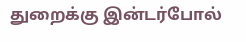துறைக்கு இன்டர்போல்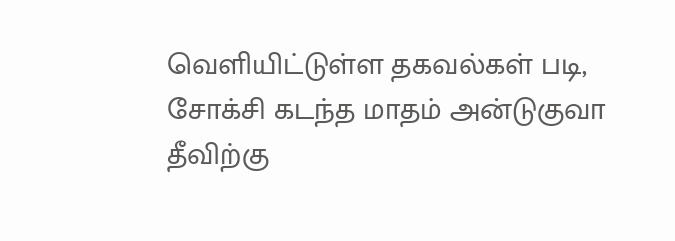வெளியிட்டுள்ள தகவல்கள் படி, சோக்சி கடந்த மாதம் அன்டுகுவா தீவிற்கு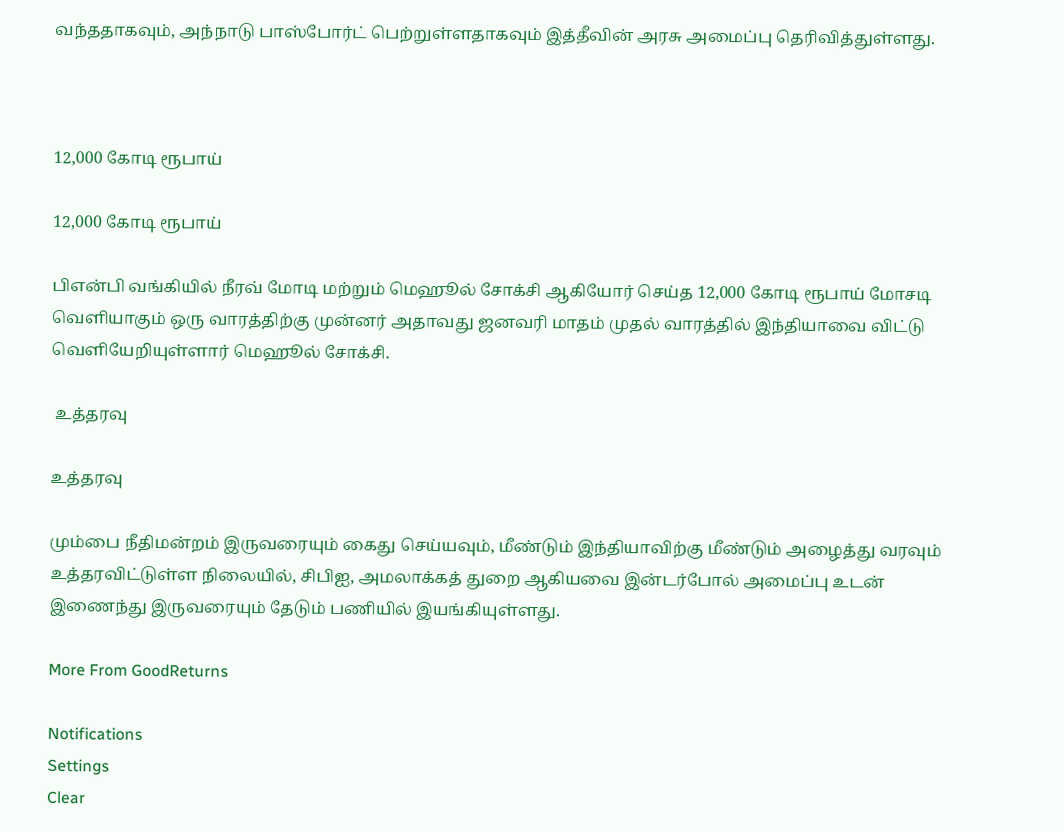வந்ததாகவும், அந்நாடு பாஸ்போர்ட் பெற்றுள்ளதாகவும் இத்தீவின் அரசு அமைப்பு தெரிவித்துள்ளது.



12,000 கோடி ரூபாய்

12,000 கோடி ரூபாய்

பிஎன்பி வங்கியில் நீரவ் மோடி மற்றும் மெஹூல் சோக்சி ஆகியோர் செய்த 12,000 கோடி ரூபாய் மோசடி வெளியாகும் ஒரு வாரத்திற்கு முன்னர் அதாவது ஜனவரி மாதம் முதல் வாரத்தில் இந்தியாவை விட்டு வெளியேறியுள்ளார் மெஹூல் சோக்சி.

 உத்தரவு

உத்தரவு

மும்பை நீதிமன்றம் இருவரையும் கைது செய்யவும், மீண்டும் இந்தியாவிற்கு மீண்டும் அழைத்து வரவும் உத்தரவிட்டுள்ள நிலையில், சிபிஐ, அமலாக்கத் துறை ஆகியவை இன்டர்போல் அமைப்பு உடன் இணைந்து இருவரையும் தேடும் பணியில் இயங்கியுள்ளது.

More From GoodReturns

Notifications
Settings
Clear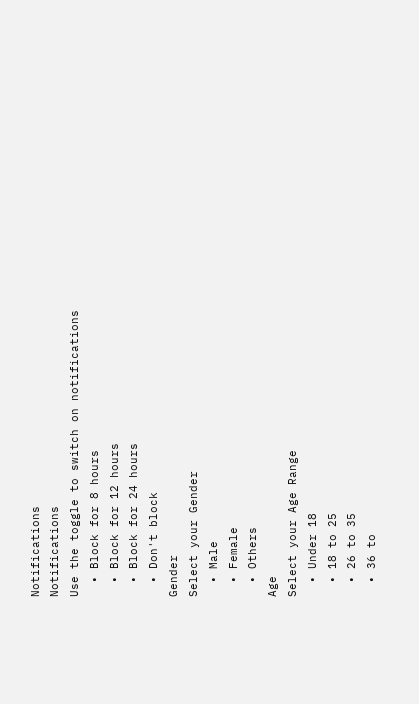Notifications
Notifications
Use the toggle to switch on notifications
  • Block for 8 hours
  • Block for 12 hours
  • Block for 24 hours
  • Don't block
Gender
Select your Gender
  • Male
  • Female
  • Others
Age
Select your Age Range
  • Under 18
  • 18 to 25
  • 26 to 35
  • 36 to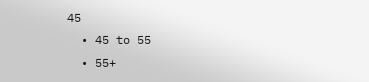45
  • 45 to 55
  • 55+